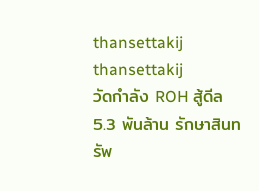thansettakij
thansettakij
วัดกำลัง ROH สู้ดีล 5.3 พันล้าน รักษาสินทรัพ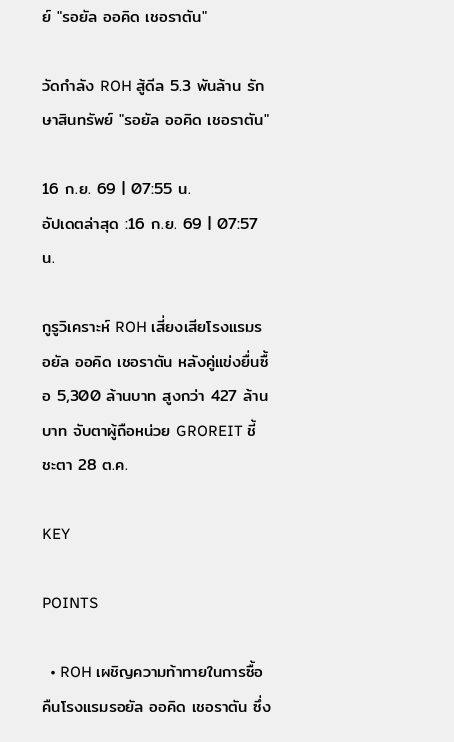ย์ "รอยัล ออคิด เชอราตัน"

วัดกำลัง ROH สู้ดีล 5.3 พันล้าน รักษาสินทรัพย์ "รอยัล ออคิด เชอราตัน"

16 ก.ย. 69 | 07:55 น.
อัปเดตล่าสุด :16 ก.ย. 69 | 07:57 น.

กูรูวิเคราะห์ ROH เสี่ยงเสียโรงแรมรอยัล ออคิด เชอราตัน หลังคู่แข่งยื่นซื้อ 5,300 ล้านบาท สูงกว่า 427 ล้านบาท จับตาผู้ถือหน่วย GROREIT ชี้ชะตา 28 ต.ค.

KEY

POINTS

  • ROH เผชิญความท้าทายในการซื้อคืนโรงแรมรอยัล ออคิด เชอราตัน ซึ่ง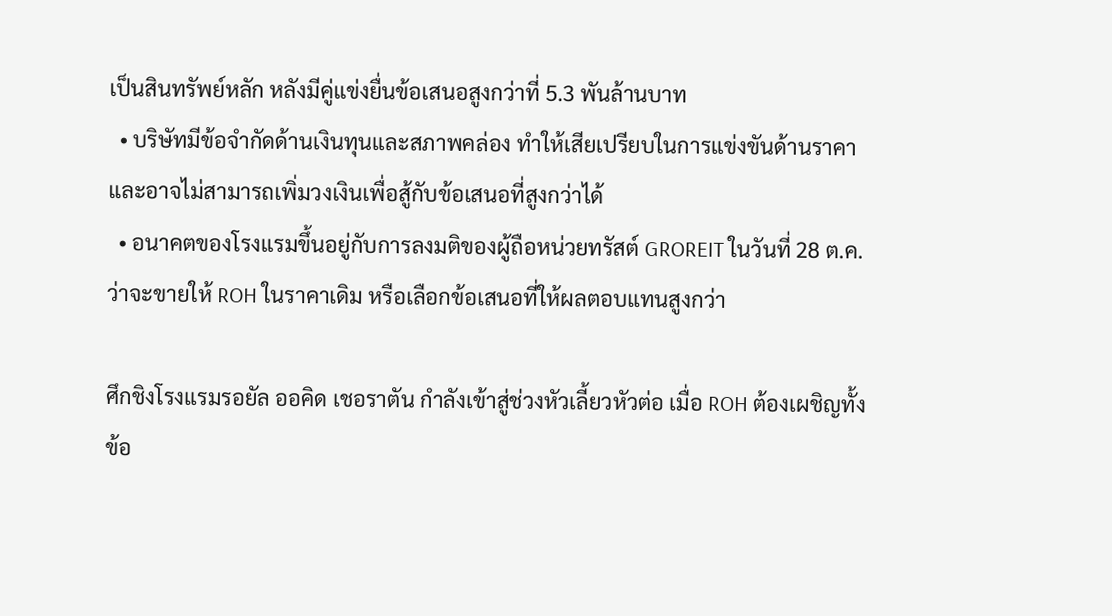เป็นสินทรัพย์หลัก หลังมีคู่แข่งยื่นข้อเสนอสูงกว่าที่ 5.3 พันล้านบาท
  • บริษัทมีข้อจำกัดด้านเงินทุนและสภาพคล่อง ทำให้เสียเปรียบในการแข่งขันด้านราคา และอาจไม่สามารถเพิ่มวงเงินเพื่อสู้กับข้อเสนอที่สูงกว่าได้
  • อนาคตของโรงแรมขึ้นอยู่กับการลงมติของผู้ถือหน่วยทรัสต์ GROREIT ในวันที่ 28 ต.ค. ว่าจะขายให้ ROH ในราคาเดิม หรือเลือกข้อเสนอที่ให้ผลตอบแทนสูงกว่า

ศึกชิงโรงแรมรอยัล ออคิด เชอราตัน กำลังเข้าสู่ช่วงหัวเลี้ยวหัวต่อ เมื่อ ROH ต้องเผชิญทั้งข้อ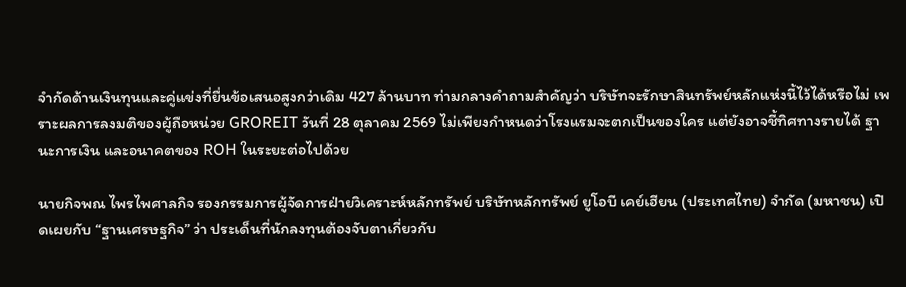จำกัดด้านเงินทุนและคู่แข่งที่ยื่นข้อเสนอสูงกว่าเดิม 427 ล้านบาท ท่ามกลางคำถามสำคัญว่า บริษัทจะรักษาสินทรัพย์หลักแห่งนี้ไว้ได้หรือไม่ เพราะผลการลงมติของผู้ถือหน่วย GROREIT วันที่ 28 ตุลาคม 2569 ไม่เพียงกำหนดว่าโรงแรมจะตกเป็นของใคร แต่ยังอาจชี้ทิศทางรายได้ ฐานะการเงิน และอนาคตของ ROH ในระยะต่อไปด้วย

นายกิจพณ ไพรไพศาลกิจ รองกรรมการผู้จัดการฝ่ายวิเคราะห์หลักทรัพย์ บริษัทหลักทรัพย์ ยูโอบี เคย์เฮียน (ประเทศไทย) จำกัด (มหาชน) เปิดเผยกับ “ฐานเศรษฐกิจ” ว่า ประเด็นที่นักลงทุนต้องจับตาเกี่ยวกับ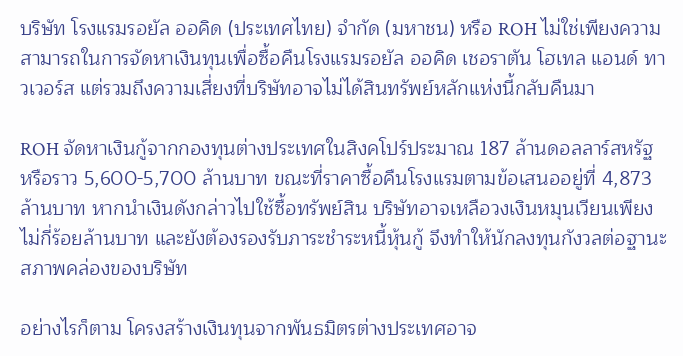บริษัท โรงแรมรอยัล ออคิด (ประเทศไทย) จำกัด (มหาชน) หรือ ROH ไม่ใช่เพียงความสามารถในการจัดหาเงินทุนเพื่อซื้อคืนโรงแรมรอยัล ออคิด เชอราตัน โฮเทล แอนด์ ทาวเวอร์ส แต่รวมถึงความเสี่ยงที่บริษัทอาจไม่ได้สินทรัพย์หลักแห่งนี้กลับคืนมา

ROH จัดหาเงินกู้จากกองทุนต่างประเทศในสิงคโปร์ประมาณ 187 ล้านดอลลาร์สหรัฐ หรือราว 5,600-5,700 ล้านบาท ขณะที่ราคาซื้อคืนโรงแรมตามข้อเสนออยู่ที่ 4,873 ล้านบาท หากนำเงินดังกล่าวไปใช้ซื้อทรัพย์สิน บริษัทอาจเหลือวงเงินหมุนเวียนเพียงไม่กี่ร้อยล้านบาท และยังต้องรองรับภาระชำระหนี้หุ้นกู้ จึงทำให้นักลงทุนกังวลต่อฐานะสภาพคล่องของบริษัท

อย่างไรก็ตาม โครงสร้างเงินทุนจากพันธมิตรต่างประเทศอาจ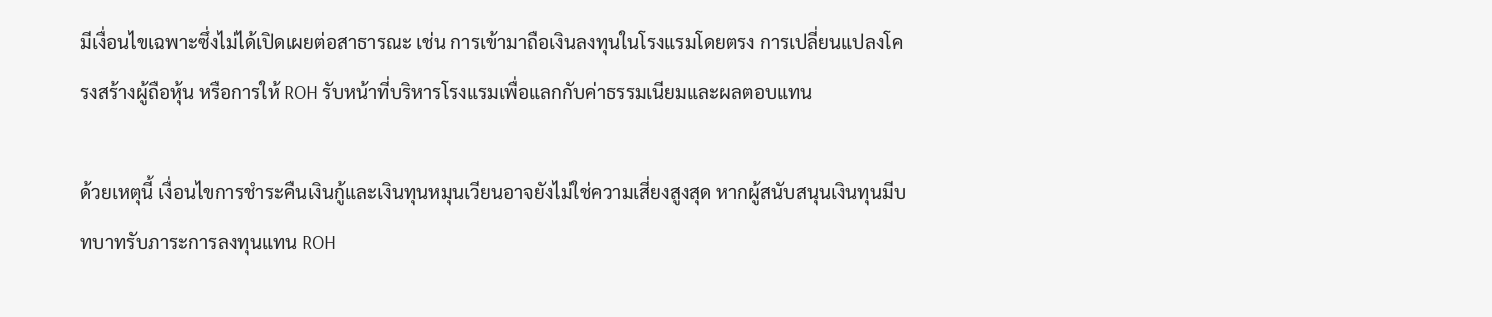มีเงื่อนไขเฉพาะซึ่งไม่ได้เปิดเผยต่อสาธารณะ เช่น การเข้ามาถือเงินลงทุนในโรงแรมโดยตรง การเปลี่ยนแปลงโครงสร้างผู้ถือหุ้น หรือการให้ ROH รับหน้าที่บริหารโรงแรมเพื่อแลกกับค่าธรรมเนียมและผลตอบแทน

ด้วยเหตุนี้ เงื่อนไขการชำระคืนเงินกู้และเงินทุนหมุนเวียนอาจยังไม่ใช่ความเสี่ยงสูงสุด หากผู้สนับสนุนเงินทุนมีบทบาทรับภาระการลงทุนแทน ROH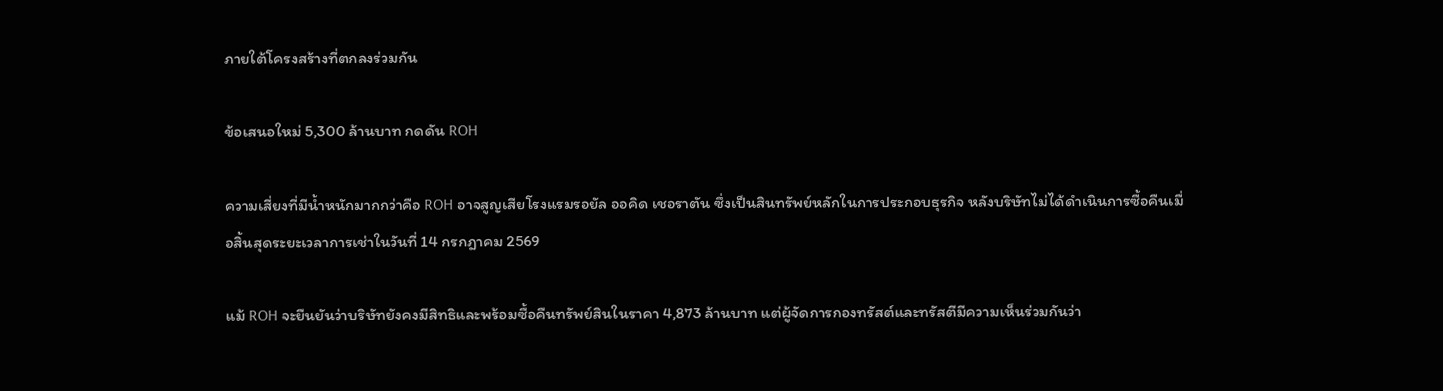ภายใต้โครงสร้างที่ตกลงร่วมกัน

ข้อเสนอใหม่ 5,300 ล้านบาท กดดัน ROH

ความเสี่ยงที่มีน้ำหนักมากกว่าคือ ROH อาจสูญเสียโรงแรมรอยัล ออคิด เชอราตัน ซึ่งเป็นสินทรัพย์หลักในการประกอบธุรกิจ หลังบริษัทไม่ได้ดำเนินการซื้อคืนเมื่อสิ้นสุดระยะเวลาการเช่าในวันที่ 14 กรกฎาคม 2569

แม้ ROH จะยืนยันว่าบริษัทยังคงมีสิทธิและพร้อมซื้อคืนทรัพย์สินในราคา 4,873 ล้านบาท แต่ผู้จัดการกองทรัสต์และทรัสตีมีความเห็นร่วมกันว่า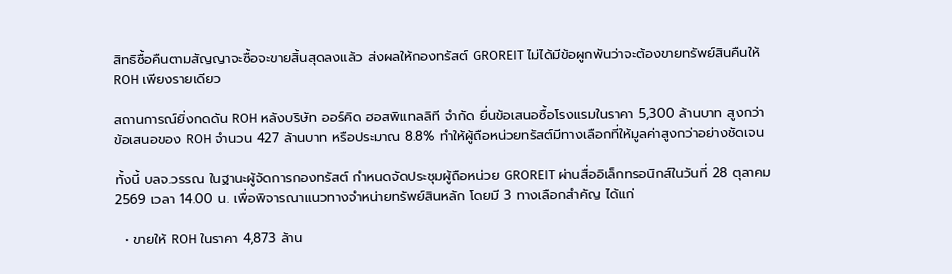สิทธิซื้อคืนตามสัญญาจะซื้อจะขายสิ้นสุดลงแล้ว ส่งผลให้กองทรัสต์ GROREIT ไม่ได้มีข้อผูกพันว่าจะต้องขายทรัพย์สินคืนให้ ROH เพียงรายเดียว

สถานการณ์ยิ่งกดดัน ROH หลังบริษัท ออร์คิด ฮอสพิแทลลิที จำกัด ยื่นข้อเสนอซื้อโรงแรมในราคา 5,300 ล้านบาท สูงกว่าข้อเสนอของ ROH จำนวน 427 ล้านบาท หรือประมาณ 8.8% ทำให้ผู้ถือหน่วยทรัสต์มีทางเลือกที่ให้มูลค่าสูงกว่าอย่างชัดเจน

ทั้งนี้ บลจ.วรรณ ในฐานะผู้จัดการกองทรัสต์ กำหนดจัดประชุมผู้ถือหน่วย GROREIT ผ่านสื่ออิเล็กทรอนิกส์ในวันที่ 28 ตุลาคม 2569 เวลา 14.00 น. เพื่อพิจารณาแนวทางจำหน่ายทรัพย์สินหลัก โดยมี 3 ทางเลือกสำคัญ ได้แก่

  • ขายให้ ROH ในราคา 4,873 ล้าน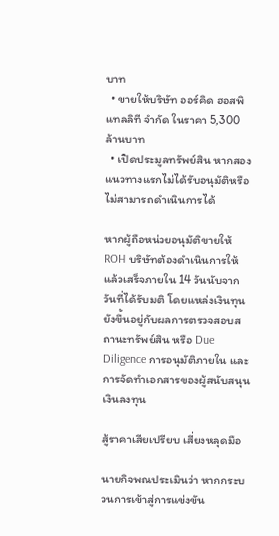บาท
  • ขายให้บริษัท ออร์คิด ฮอสพิแทลลิที จำกัด ในราคา 5,300 ล้านบาท
  • เปิดประมูลทรัพย์สิน หากสองแนวทางแรกไม่ได้รับอนุมัติหรือไม่สามารถดำเนินการได้

หากผู้ถือหน่วยอนุมัติขายให้ ROH บริษัทต้องดำเนินการให้แล้วเสร็จภายใน 14 วันนับจากวันที่ได้รับมติ โดยแหล่งเงินทุนยังขึ้นอยู่กับผลการตรวจสอบสถานะทรัพย์สิน หรือ Due Diligence การอนุมัติภายใน และการจัดทำเอกสารของผู้สนับสนุนเงินลงทุน

สู้ราคาเสียเปรียบ เสี่ยงหลุดมือ

นายกิจพณประเมินว่า หากกระบวนการเข้าสู่การแข่งขัน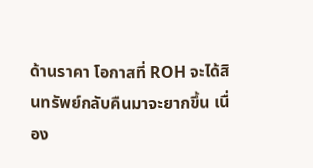ด้านราคา โอกาสที่ ROH จะได้สินทรัพย์กลับคืนมาจะยากขึ้น เนื่อง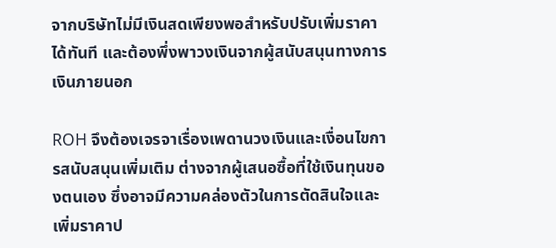จากบริษัทไม่มีเงินสดเพียงพอสำหรับปรับเพิ่มราคาได้ทันที และต้องพึ่งพาวงเงินจากผู้สนับสนุนทางการเงินภายนอก

ROH จึงต้องเจรจาเรื่องเพดานวงเงินและเงื่อนไขการสนับสนุนเพิ่มเติม ต่างจากผู้เสนอซื้อที่ใช้เงินทุนของตนเอง ซึ่งอาจมีความคล่องตัวในการตัดสินใจและเพิ่มราคาป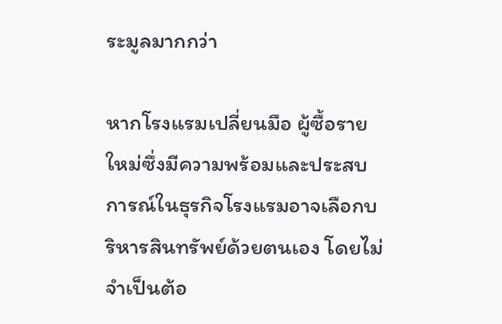ระมูลมากกว่า

หากโรงแรมเปลี่ยนมือ ผู้ซื้อรายใหม่ซึ่งมีความพร้อมและประสบการณ์ในธุรกิจโรงแรมอาจเลือกบริหารสินทรัพย์ด้วยตนเอง โดยไม่จำเป็นต้อ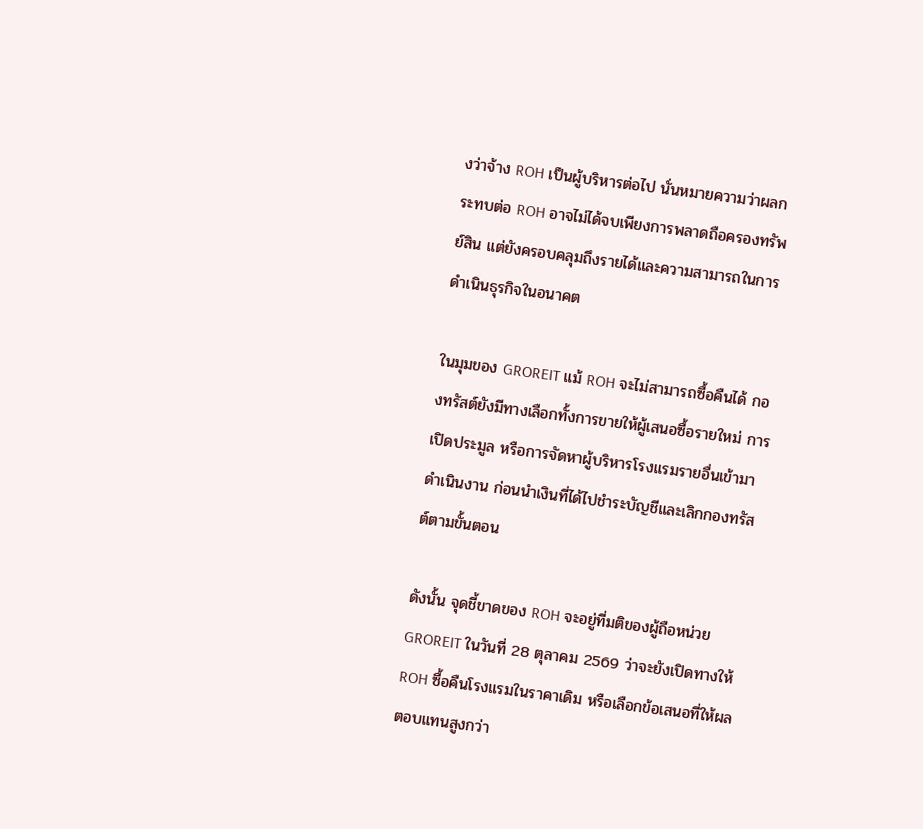งว่าจ้าง ROH เป็นผู้บริหารต่อไป นั่นหมายความว่าผลกระทบต่อ ROH อาจไม่ได้จบเพียงการพลาดถือครองทรัพย์สิน แต่ยังครอบคลุมถึงรายได้และความสามารถในการดำเนินธุรกิจในอนาคต

ในมุมของ GROREIT แม้ ROH จะไม่สามารถซื้อคืนได้ กองทรัสต์ยังมีทางเลือกทั้งการขายให้ผู้เสนอซื้อรายใหม่ การเปิดประมูล หรือการจัดหาผู้บริหารโรงแรมรายอื่นเข้ามาดำเนินงาน ก่อนนำเงินที่ได้ไปชำระบัญชีและเลิกกองทรัสต์ตามขั้นตอน

ดังนั้น จุดชี้ขาดของ ROH จะอยู่ที่มติของผู้ถือหน่วย GROREIT ในวันที่ 28 ตุลาคม 2569 ว่าจะยังเปิดทางให้ ROH ซื้อคืนโรงแรมในราคาเดิม หรือเลือกข้อเสนอที่ให้ผลตอบแทนสูงกว่า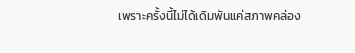เพราะครั้งนี้ไม่ได้เดิมพันแค่สภาพคล่อง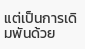แต่เป็นการเดิมพันด้วย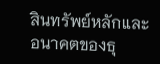สินทรัพย์หลักและอนาคตของธุ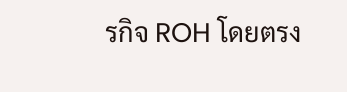รกิจ ROH โดยตรง